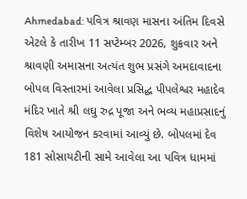Ahmedabad: પવિત્ર શ્રાવણ માસના અંતિમ દિવસે એટલે કે તારીખ 11 સપ્ટેમ્બર 2026, શુક્રવાર અને શ્રાવણી અમાસના અત્યંત શુભ પ્રસંગે અમદાવાદના બોપલ વિસ્તારમાં આવેલા પ્રસિદ્ધ પીપલેશ્વર મહાદેવ મંદિર ખાતે શ્રી લઘુ રુદ્ર પૂજા અને ભવ્ય મહાપ્રસાદનું વિશેષ આયોજન કરવામાં આવ્યું છે. બોપલમાં દેવ 181 સોસાયટીની સામે આવેલા આ પવિત્ર ધામમાં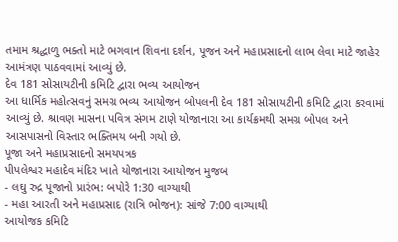તમામ શ્રદ્ધાળુ ભક્તો માટે ભગવાન શિવના દર્શન, પૂજન અને મહાપ્રસાદનો લાભ લેવા માટે જાહેર આમંત્રણ પાઠવવામાં આવ્યું છે.
દેવ 181 સોસાયટીની કમિટિ દ્વારા ભવ્ય આયોજન
આ ધાર્મિક મહોત્સવનું સમગ્ર ભવ્ય આયોજન બોપલની દેવ 181 સોસાયટીની કમિટિ દ્વારા કરવામાં આવ્યું છે. શ્રાવણ માસના પવિત્ર સંગમ ટાણે યોજાનારા આ કાર્યક્રમથી સમગ્ર બોપલ અને આસપાસનો વિસ્તાર ભક્તિમય બની ગયો છે.
પૂજા અને મહાપ્રસાદનો સમયપત્રક
પીપલેશ્વર મહાદેવ મંદિર ખાતે યોજાનારા આયોજન મુજબ
- લઘુ રુદ્ર પૂજાનો પ્રારંભ: બપોરે 1:30 વાગ્યાથી
- મહા આરતી અને મહાપ્રસાદ (રાત્રિ ભોજન): સાંજે 7:00 વાગ્યાથી
આયોજક કમિટિ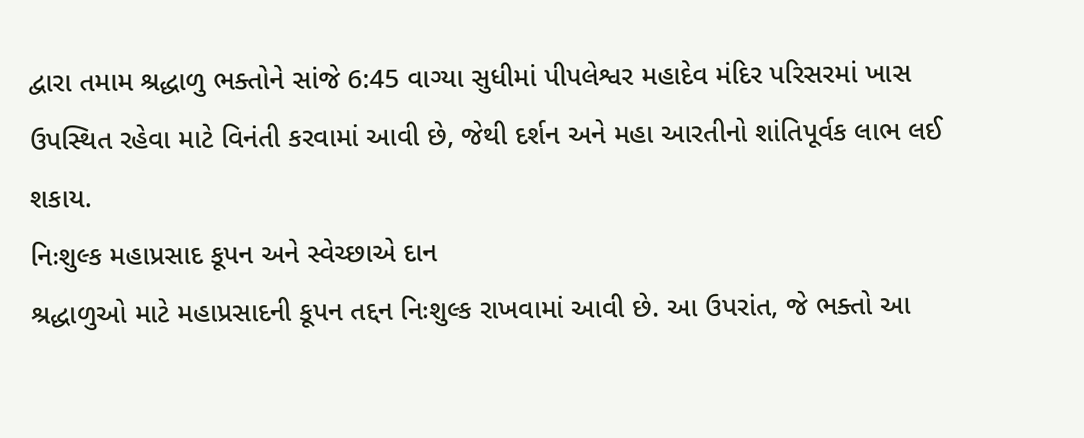દ્વારા તમામ શ્રદ્ધાળુ ભક્તોને સાંજે 6:45 વાગ્યા સુધીમાં પીપલેશ્વર મહાદેવ મંદિર પરિસરમાં ખાસ ઉપસ્થિત રહેવા માટે વિનંતી કરવામાં આવી છે, જેથી દર્શન અને મહા આરતીનો શાંતિપૂર્વક લાભ લઈ શકાય.
નિઃશુલ્ક મહાપ્રસાદ કૂપન અને સ્વેચ્છાએ દાન
શ્રદ્ધાળુઓ માટે મહાપ્રસાદની કૂપન તદ્દન નિઃશુલ્ક રાખવામાં આવી છે. આ ઉપરાંત, જે ભક્તો આ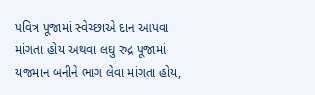પવિત્ર પૂજામાં સ્વેચ્છાએ દાન આપવા માંગતા હોય અથવા લઘુ રુદ્ર પૂજામાં યજમાન બનીને ભાગ લેવા માંગતા હોય,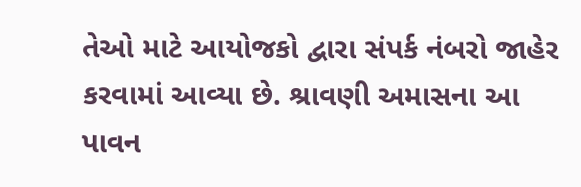તેઓ માટે આયોજકો દ્વારા સંપર્ક નંબરો જાહેર કરવામાં આવ્યા છે. શ્રાવણી અમાસના આ પાવન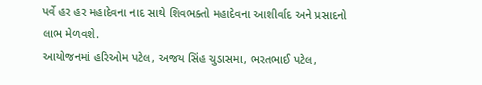પર્વે હર હર મહાદેવના નાદ સાથે શિવભક્તો મહાદેવના આશીર્વાદ અને પ્રસાદનો લાભ મેળવશે.
આયોજનમાં હરિઓમ પટેલ, અજય સિંહ ચુડાસમા, ભરતભાઈ પટેલ,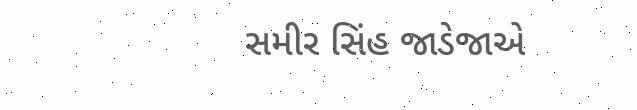સમીર સિંહ જાડેજાએ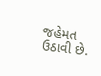જહેમત ઉઠાવી છે.